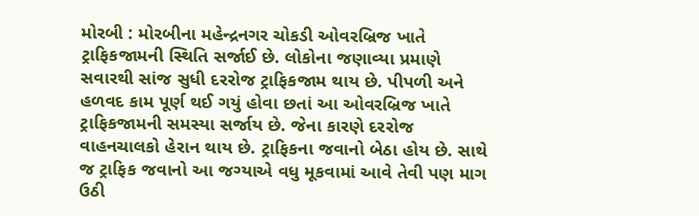મોરબી : મોરબીના મહેન્દ્રનગર ચોકડી ઓવરબ્રિજ ખાતે ટ્રાફિકજામની સ્થિતિ સર્જાઈ છે. લોકોના જણાવ્યા પ્રમાણે સવારથી સાંજ સુધી દરરોજ ટ્રાફિકજામ થાય છે. પીપળી અને હળવદ કામ પૂર્ણ થઈ ગયું હોવા છતાં આ ઓવરબ્રિજ ખાતે ટ્રાફિકજામની સમસ્યા સર્જાય છે. જેના કારણે દરરોજ વાહનચાલકો હેરાન થાય છે. ટ્રાફિકના જવાનો બેઠા હોય છે. સાથે જ ટ્રાફિક જવાનો આ જગ્યાએ વધુ મૂકવામાં આવે તેવી પણ માગ ઉઠી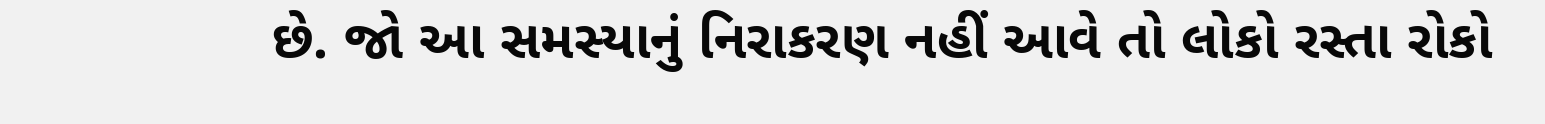છે. જો આ સમસ્યાનું નિરાકરણ નહીં આવે તો લોકો રસ્તા રોકો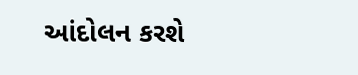આંદોલન કરશે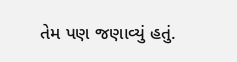તેમ પણ જણાવ્યું હતું.